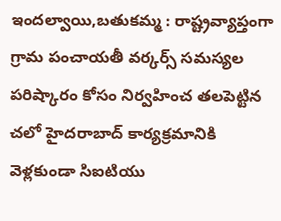ఇందల్వాయి,బతుకమ్మ : రాష్ట్రవ్యాప్తంగా గ్రామ పంచాయతీ వర్కర్స్ సమస్యల పరిష్కారం కోసం నిర్వహించ తలపెట్టిన చలో హైదరాబాద్ కార్యక్రమానికి వెళ్లకుండా సిఐటియు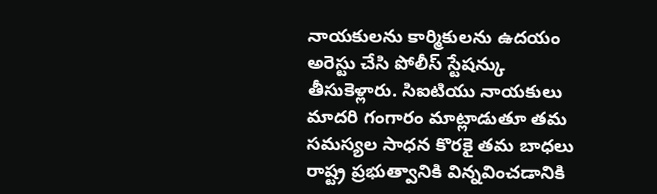నాయకులను కార్మికులను ఉదయం అరెస్టు చేసి పోలీస్ స్టేషన్కు తీసుకెళ్లారు. సిఐటియు నాయకులు మాదరి గంగారం మాట్లాడుతూ తమ సమస్యల సాధన కొరకై తమ బాధలు రాష్ట్ర ప్రభుత్వానికి విన్నవించడానికి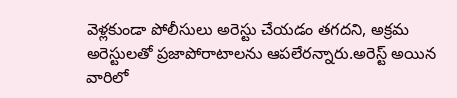వెళ్లకుండా పోలీసులు అరెస్టు చేయడం తగదని, అక్రమ అరెస్టులతో ప్రజాపోరాటాలను ఆపలేరన్నారు.అరెస్ట్ అయిన వారిలో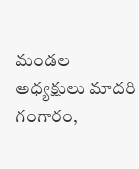మండల అధ్యక్షులు మాదరి గంగారం,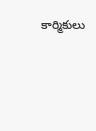కార్మికులు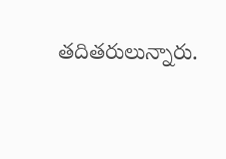తదితరులున్నారు.